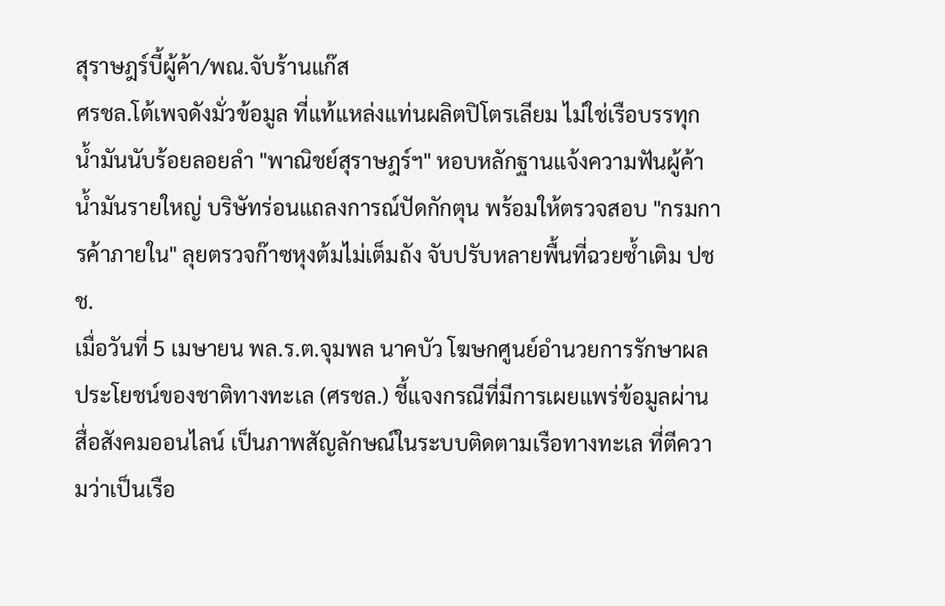สุราษฎร์บี้ผู้ค้า/พณ.จับร้านแก๊ส
ศรชล.โต้เพจดังมั่วข้อมูล ที่แท้แหล่งแท่นผลิตปิโตรเลียม ไม่ใช่เรือบรรทุกน้ำมันนับร้อยลอยลำ "พาณิชย์สุราษฎร์ฯ" หอบหลักฐานแจ้งความฟันผู้ค้าน้ำมันรายใหญ่ บริษัทร่อนแถลงการณ์ปัดกักตุน พร้อมให้ตรวจสอบ "กรมการค้าภายใน" ลุยตรวจก๊าซหุงต้มไม่เต็มถัง จับปรับหลายพื้นที่ฉวยซ้ำเติม ปชช.
เมื่อวันที่ 5 เมษายน พล.ร.ต.จุมพล นาคบัว โฆษกศูนย์อำนวยการรักษาผลประโยชน์ของชาติทางทะเล (ศรชล.) ชี้แจงกรณีที่มีการเผยแพร่ข้อมูลผ่านสื่อสังคมออนไลน์ เป็นภาพสัญลักษณ์ในระบบติดตามเรือทางทะเล ที่ตีความว่าเป็นเรือ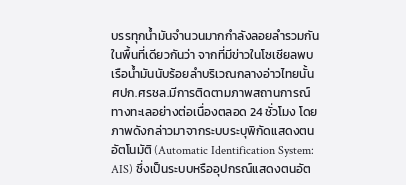บรรทุกน้ำมันจำนวนมากกำลังลอยลำรวมกันในพื้นที่เดียวกันว่า จากที่มีข่าวในโซเชียลพบเรือน้ำมันนับร้อยลำบริเวณกลางอ่าวไทยนั้น ศปก.ศรชล.มีการติดตามภาพสถานการณ์ทางทะเลอย่างต่อเนื่องตลอด 24 ชั่วโมง โดยภาพดังกล่าวมาจากระบบระบุพิกัดแสดงตนอัตโนมัติ (Automatic Identification System: AIS) ซึ่งเป็นระบบหรืออุปกรณ์แสดงตนอัต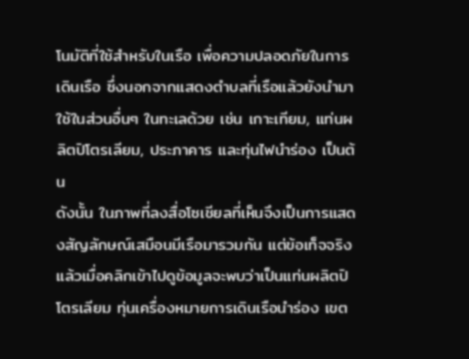โนมัติที่ใช้สำหรับในเรือ เพื่อความปลอดภัยในการเดินเรือ ซึ่งนอกจากแสดงตำบลที่เรือแล้วยังนำมาใช้ในส่วนอื่นๆ ในทะเลด้วย เช่น เกาะเทียม, แท่นผลิตปิโตรเลียม, ประภาคาร และทุ่นไฟนำร่อง เป็นต้น
ดังนั้น ในภาพที่ลงสื่อโซเชียลที่เห็นจึงเป็นการแสดงสัญลักษณ์เสมือนมีเรือมารวมกัน แต่ข้อเท็จจริงแล้วเมื่อคลิกเข้าไปดูข้อมูลจะพบว่าเป็นแท่นผลิตปิโตรเลียม ทุ่นเครื่องหมายการเดินเรือนำร่อง เขต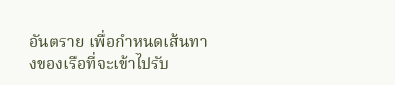อันตราย เพื่อกำหนดเส้นทางของเรือที่จะเข้าไปรับ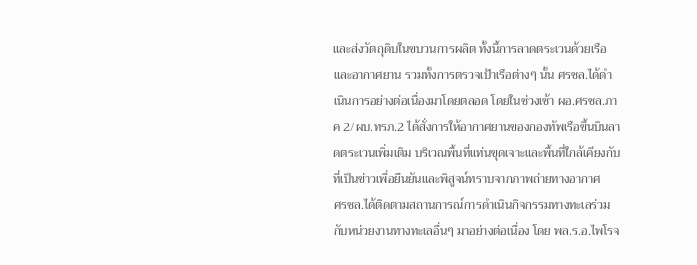และส่งวัตถุดิบในขบวนการผลิต ทั้งนี้การลาดตระเวนด้วยเรือและอากาศยาน รวมทั้งการตรวจเป้าเรือต่างๆ นั้น ศรชล.ได้ดำเนินการอย่างต่อเนื่องมาโดยตลอด โดยในช่วงเช้า ผอ.ศรชล.ภาค 2/ผบ.ทรภ.2 ได้สั่งการให้อากาศยานของกองทัพเรือขึ้นบินลาดตระเวนเพิ่มเติม บริเวณพื้นที่แท่นขุดเจาะและพื้นที่ใกล้เคียงกับที่เป็นข่าวเพื่อยืนยันและพิสูจน์ทราบจากภาพถ่ายทางอากาศ
ศรชล.ได้ติดตามสถานการณ์การดำเนินกิจกรรมทางทะเลร่วมกับหน่วยงานทางทะเลอื่นๆ มาอย่างต่อเนื่อง โดย พล.ร.อ.ไพโรจ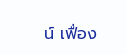น์ เฟื่อง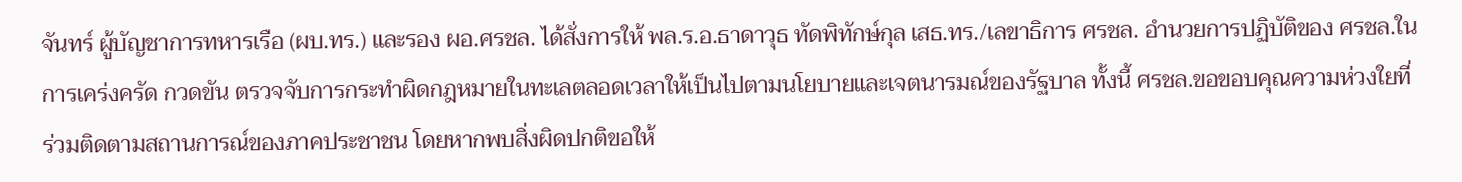จันทร์ ผู้บัญชาการทหารเรือ (ผบ.ทร.) และรอง ผอ.ศรชล. ได้สั่งการให้ พล.ร.อ.ธาดาวุธ ทัดพิทักษ์กุล เสธ.ทร./เลขาธิการ ศรชล. อำนวยการปฏิบัติของ ศรชล.ในการเคร่งครัด กวดขัน ตรวจจับการกระทำผิดกฎหมายในทะเลตลอดเวลาให้เป็นไปตามนโยบายและเจตนารมณ์ของรัฐบาล ทั้งนี้ ศรชล.ขอขอบคุณความห่วงใยที่ร่วมติดตามสถานการณ์ของภาคประชาชน โดยหากพบสิ่งผิดปกติขอให้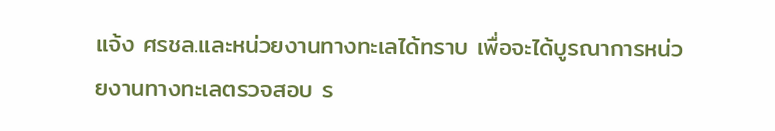แจ้ง ศรชล.และหน่วยงานทางทะเลได้ทราบ เพื่อจะได้บูรณาการหน่วยงานทางทะเลตรวจสอบ ร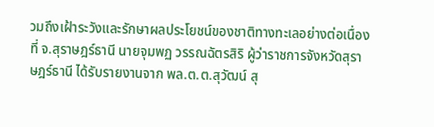วมถึงเฝ้าระวังและรักษาผลประโยชน์ของชาติทางทะเลอย่างต่อเนื่อง
ที่ จ.สุราษฎร์ธานี นายจุมพฏ วรรณฉัตรสิริ ผู้ว่าราชการจังหวัดสุราษฎร์ธานี ได้รับรายงานจาก พล.ต.ต.สุวัฒน์ สุ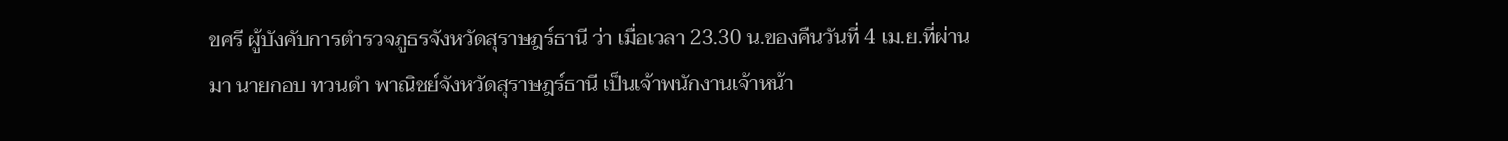ขศรี ผู้บังคับการตำรวจภูธรจังหวัดสุราษฎร์ธานี ว่า เมื่อเวลา 23.30 น.ของคืนวันที่ 4 เม.ย.ที่ผ่านมา นายกอบ ทวนดำ พาณิชย์จังหวัดสุราษฎร์ธานี เป็นเจ้าพนักงานเจ้าหน้า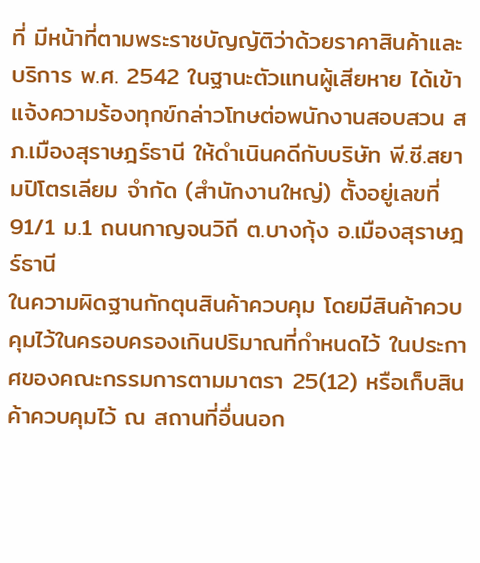ที่ มีหน้าที่ตามพระราชบัญญัติว่าด้วยราคาสินค้าและบริการ พ.ศ. 2542 ในฐานะตัวแทนผู้เสียหาย ได้เข้าแจ้งความร้องทุกข์กล่าวโทษต่อพนักงานสอบสวน สภ.เมืองสุราษฎร์ธานี ให้ดำเนินคดีกับบริษัท พี.ซี.สยามปิโตรเลียม จำกัด (สำนักงานใหญ่) ตั้งอยู่เลขที่ 91/1 ม.1 ถนนกาญจนวิถี ต.บางกุ้ง อ.เมืองสุราษฎร์ธานี
ในความผิดฐานกักตุนสินค้าควบคุม โดยมีสินค้าควบคุมไว้ในครอบครองเกินปริมาณที่กำหนดไว้ ในประกาศของคณะกรรมการตามมาตรา 25(12) หรือเก็บสินค้าควบคุมไว้ ณ สถานที่อื่นนอก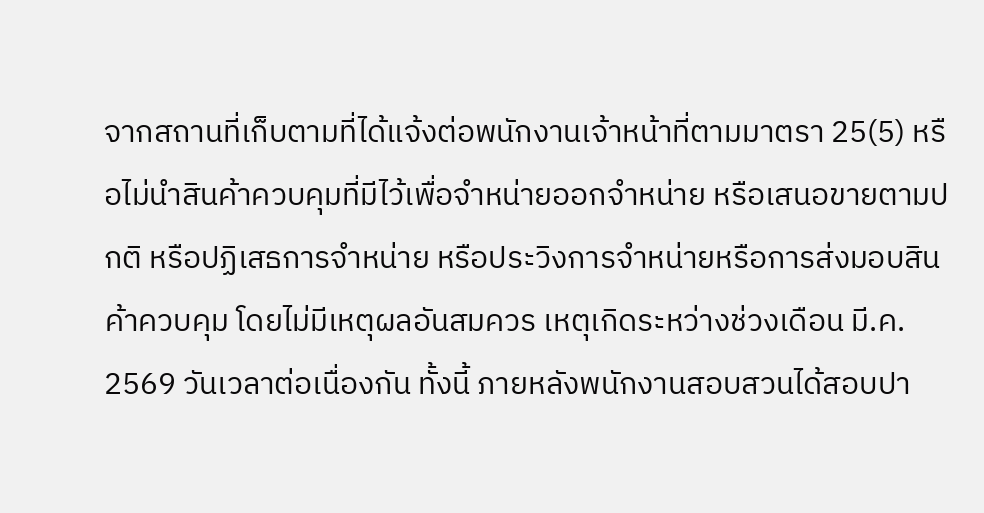จากสถานที่เก็บตามที่ได้แจ้งต่อพนักงานเจ้าหน้าที่ตามมาตรา 25(5) หรือไม่นำสินค้าควบคุมที่มีไว้เพื่อจำหน่ายออกจำหน่าย หรือเสนอขายตามปกติ หรือปฏิเสธการจำหน่าย หรือประวิงการจำหน่ายหรือการส่งมอบสินค้าควบคุม โดยไม่มีเหตุผลอันสมควร เหตุเกิดระหว่างช่วงเดือน มี.ค. 2569 วันเวลาต่อเนื่องกัน ทั้งนี้ ภายหลังพนักงานสอบสวนได้สอบปา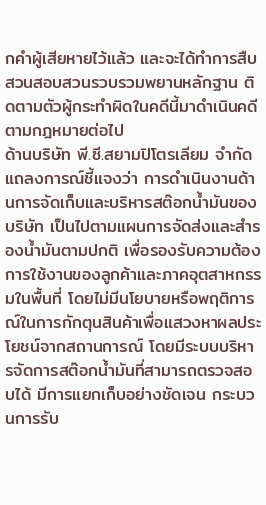กคำผู้เสียหายไว้แล้ว และจะได้ทำการสืบสวนสอบสวนรวบรวมพยานหลักฐาน ติดตามตัวผู้กระทำผิดในคดีนี้มาดำเนินคดีตามกฎหมายต่อไป
ด้านบริษัท พี.ซี.สยามปิโตรเลียม จำกัด แถลงการณ์ชี้แจงว่า การดำเนินงานด้านการจัดเก็บและบริหารสต๊อกน้ำมันของบริษัท เป็นไปตามแผนการจัดส่งและสำรองน้ำมันตามปกติ เพื่อรองรับความต้องการใช้งานของลูกค้าและภาคอุตสาหกรรมในพื้นที่ โดยไม่มีนโยบายหรือพฤติการณ์ในการกักตุนสินค้าเพื่อแสวงหาผลประโยชน์จากสถานการณ์ โดยมีระบบบริหารจัดการสต๊อกน้ำมันที่สามารถตรวจสอบได้ มีการแยกเก็บอย่างชัดเจน กระบวนการรับ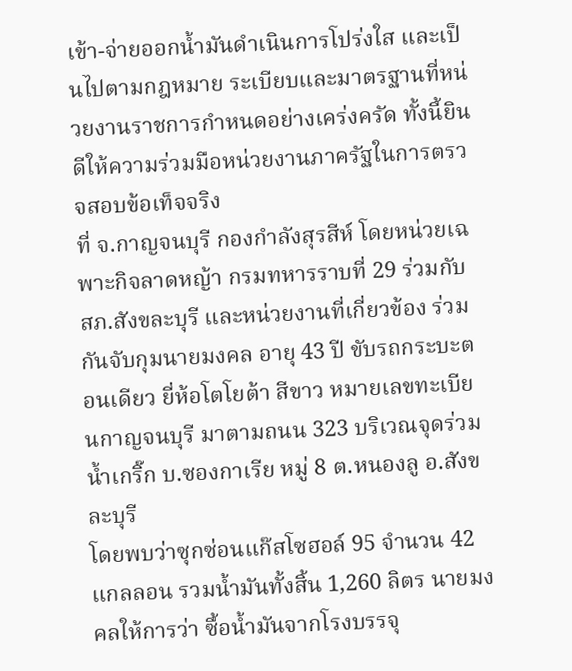เข้า-จ่ายออกน้ำมันดำเนินการโปร่งใส และเป็นไปตามกฎหมาย ระเบียบและมาตรฐานที่หน่วยงานราชการกำหนดอย่างเคร่งครัด ทั้งนี้ยินดีให้ความร่วมมือหน่วยงานภาครัฐในการตรวจสอบข้อเท็จจริง
ที่ จ.กาญจนบุรี กองกำลังสุรสีห์ โดยหน่วยเฉพาะกิจลาดหญ้า กรมทหารราบที่ 29 ร่วมกับ สภ.สังขละบุรี และหน่วยงานที่เกี่ยวข้อง ร่วมกันจับกุมนายมงคล อายุ 43 ปี ขับรถกระบะตอนเดียว ยี่ห้อโตโยต้า สีขาว หมายเลขทะเบียนกาญจนบุรี มาตามถนน 323 บริเวณจุดร่วมน้ำเกริ๊ก บ.ซองกาเรีย หมู่ 8 ต.หนองลู อ.สังขละบุรี
โดยพบว่าซุกซ่อนแก๊สโซฮอล์ 95 จำนวน 42 แกลลอน รวมน้ำมันทั้งสิ้น 1,260 ลิตร นายมงคลให้การว่า ซื้อน้ำมันจากโรงบรรจุ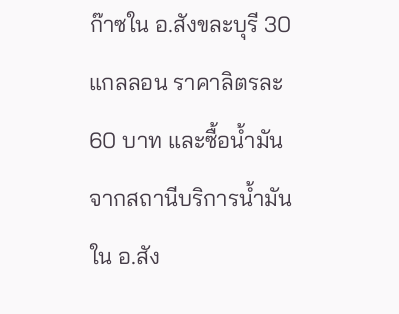ก๊าซใน อ.สังขละบุรี 30 แกลลอน ราคาลิตรละ 60 บาท และซื้อน้ำมันจากสถานีบริการน้ำมันใน อ.สัง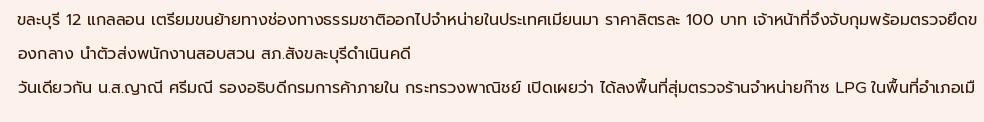ขละบุรี 12 แกลลอน เตรียมขนย้ายทางช่องทางธรรมชาติออกไปจำหน่ายในประเทศเมียนมา ราคาลิตรละ 100 บาท เจ้าหน้าที่จึงจับกุมพร้อมตรวจยึดของกลาง นำตัวส่งพนักงานสอบสวน สภ.สังขละบุรีดำเนินคดี
วันเดียวกัน น.ส.ญาณี ศรีมณี รองอธิบดีกรมการค้าภายใน กระทรวงพาณิชย์ เปิดเผยว่า ได้ลงพื้นที่สุ่มตรวจร้านจำหน่ายก๊าซ LPG ในพื้นที่อำเภอเมื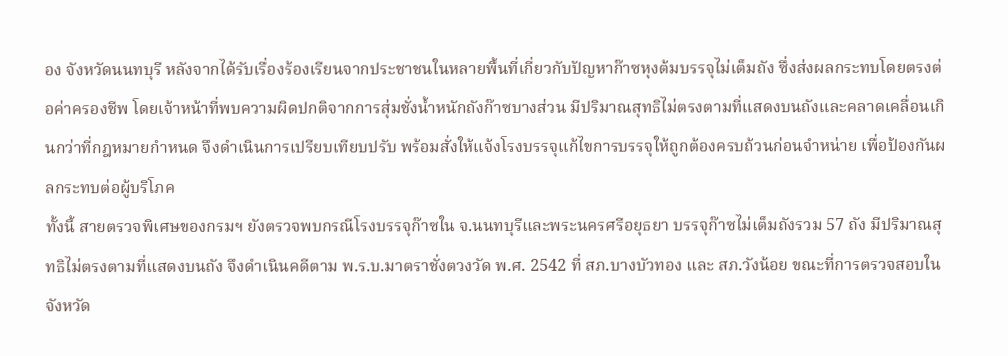อง จังหวัดนนทบุรี หลังจากได้รับเรื่องร้องเรียนจากประชาชนในหลายพื้นที่เกี่ยวกับปัญหาก๊าซหุงต้มบรรจุไม่เต็มถัง ซึ่งส่งผลกระทบโดยตรงต่อค่าครองชีพ โดยเจ้าหน้าที่พบความผิดปกติจากการสุ่มชั่งน้ำหนักถังก๊าซบางส่วน มีปริมาณสุทธิไม่ตรงตามที่แสดงบนถังและคลาดเคลื่อนเกินกว่าที่กฎหมายกำหนด จึงดำเนินการเปรียบเทียบปรับ พร้อมสั่งให้แจ้งโรงบรรจุแก้ไขการบรรจุให้ถูกต้องครบถ้วนก่อนจำหน่าย เพื่อป้องกันผลกระทบต่อผู้บริโภค
ทั้งนี้ สายตรวจพิเศษของกรมฯ ยังตรวจพบกรณีโรงบรรจุก๊าซใน จ.นนทบุรีและพระนครศรีอยุธยา บรรจุก๊าซไม่เต็มถังรวม 57 ถัง มีปริมาณสุทธิไม่ตรงตามที่แสดงบนถัง จึงดำเนินคดีตาม พ.ร.บ.มาตราชั่งตวงวัด พ.ศ. 2542 ที่ สภ.บางบัวทอง และ สภ.วังน้อย ขณะที่การตรวจสอบในจังหวัด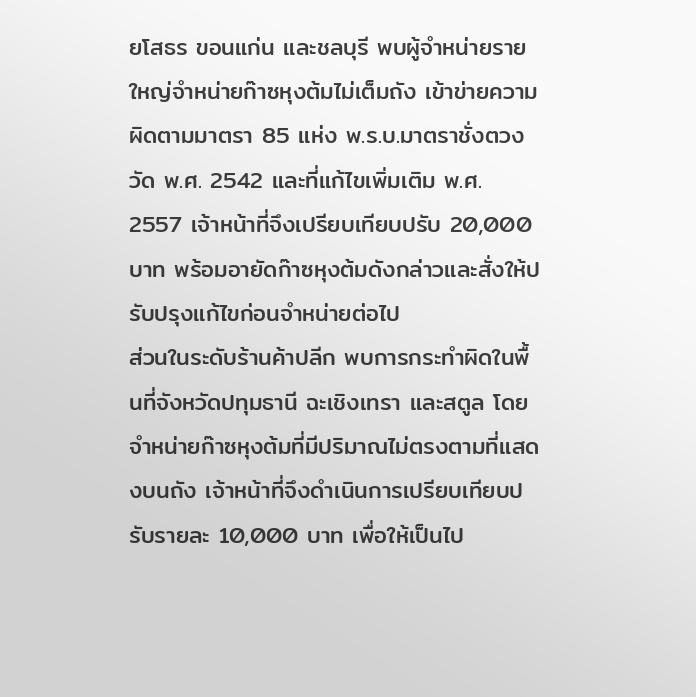ยโสธร ขอนแก่น และชลบุรี พบผู้จำหน่ายรายใหญ่จำหน่ายก๊าซหุงต้มไม่เต็มถัง เข้าข่ายความผิดตามมาตรา 85 แห่ง พ.ร.บ.มาตราชั่งตวงวัด พ.ศ. 2542 และที่แก้ไขเพิ่มเติม พ.ศ. 2557 เจ้าหน้าที่จึงเปรียบเทียบปรับ 20,000 บาท พร้อมอายัดก๊าซหุงต้มดังกล่าวและสั่งให้ปรับปรุงแก้ไขก่อนจำหน่ายต่อไป
ส่วนในระดับร้านค้าปลีก พบการกระทำผิดในพื้นที่จังหวัดปทุมธานี ฉะเชิงเทรา และสตูล โดยจำหน่ายก๊าซหุงต้มที่มีปริมาณไม่ตรงตามที่แสดงบนถัง เจ้าหน้าที่จึงดำเนินการเปรียบเทียบปรับรายละ 10,000 บาท เพื่อให้เป็นไป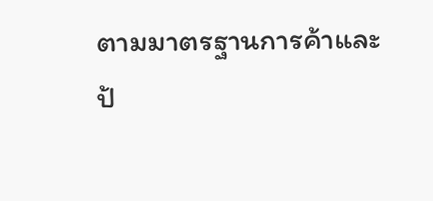ตามมาตรฐานการค้าและป้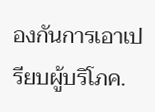องกันการเอาเปรียบผู้บริโภค.